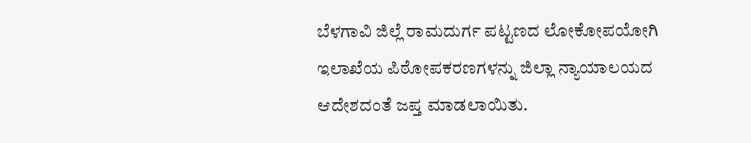ಬೆಳಗಾವಿ ಜಿಲ್ಲೆ ರಾಮದುರ್ಗ ಪಟ್ಟಣದ ಲೋಕೋಪಯೋಗಿ ಇಲಾಖೆಯ ಪಿಠೋಪಕರಣಗಳನ್ನು ಜಿಲ್ಲಾ ನ್ಯಾಯಾಲಯದ ಆದೇಶದಂತೆ ಜಪ್ತ ಮಾಡಲಾಯಿತು.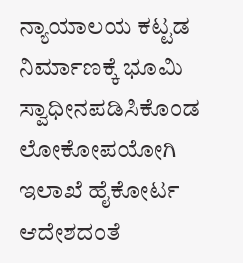ನ್ಯಾಯಾಲಯ ಕಟ್ಟಡ ನಿರ್ಮಾಣಕ್ಕೆ ಭೂಮಿ ಸ್ವಾಧೀನಪಡಿಸಿಕೊಂಡ ಲೋಕೋಪಯೋಗಿ ಇಲಾಖೆ ಹೈಕೋರ್ಟ ಆದೇಶದಂತೆ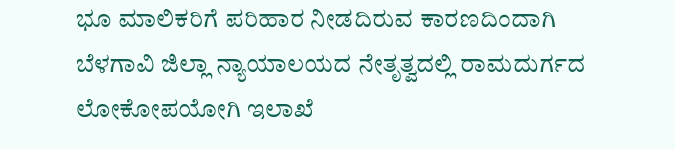ಭೂ ಮಾಲಿಕರಿಗೆ ಪರಿಹಾರ ನೀಡದಿರುವ ಕಾರಣದಿಂದಾಗಿ ಬೆಳಗಾವಿ ಜಿಲ್ಲಾ ನ್ಯಾಯಾಲಯದ ನೇತೃತ್ವದಲ್ಲಿ ರಾಮದುರ್ಗದ ಲೋಕೋಪಯೋಗಿ ಇಲಾಖೆ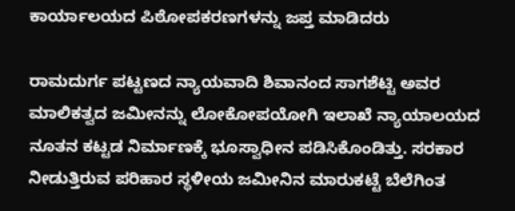ಕಾರ್ಯಾಲಯದ ಪಿಠೋಪಕರಣಗಳನ್ನು ಜಪ್ತ ಮಾಡಿದರು

ರಾಮದುರ್ಗ ಪಟ್ಟಣದ ನ್ಯಾಯವಾದಿ ಶಿವಾನಂದ ಸಾಗಶೆಟ್ಟಿ ಅವರ ಮಾಲಿಕತ್ವದ ಜಮೀನನ್ನು ಲೋಕೋಪಯೋಗಿ ಇಲಾಖೆ ನ್ಯಾಯಾಲಯದ ನೂತನ ಕಟ್ಟಡ ನಿರ್ಮಾಣಕ್ಕೆ ಭೂಸ್ವಾಧೀನ ಪಡಿಸಿಕೊಂಡಿತ್ತು. ಸರಕಾರ ನೀಡುತ್ತಿರುವ ಪರಿಹಾರ ಸ್ಥಳೀಯ ಜಮೀನಿನ ಮಾರುಕಟ್ಟೆ ಬೆಲೆಗಿಂತ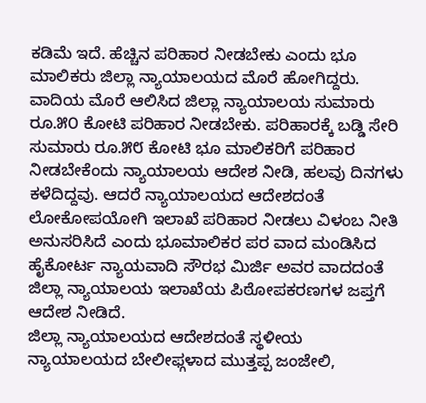ಕಡಿಮೆ ಇದೆ. ಹೆಚ್ಚಿನ ಪರಿಹಾರ ನೀಡಬೇಕು ಎಂದು ಭೂ ಮಾಲಿಕರು ಜಿಲ್ಲಾ ನ್ಯಾಯಾಲಯದ ಮೊರೆ ಹೋಗಿದ್ದರು.
ವಾದಿಯ ಮೊರೆ ಆಲಿಸಿದ ಜಿಲ್ಲಾ ನ್ಯಾಯಾಲಯ ಸುಮಾರು ರೂ.೫೦ ಕೋಟಿ ಪರಿಹಾರ ನೀಡಬೇಕು. ಪರಿಹಾರಕ್ಕೆ ಬಡ್ಡಿ ಸೇರಿ ಸುಮಾರು ರೂ.೫೮ ಕೋಟಿ ಭೂ ಮಾಲಿಕರಿಗೆ ಪರಿಹಾರ ನೀಡಬೇಕೆಂದು ನ್ಯಾಯಾಲಯ ಆದೇಶ ನೀಡಿ, ಹಲವು ದಿನಗಳು ಕಳೆದಿದ್ದವು. ಆದರೆ ನ್ಯಾಯಾಲಯದ ಆದೇಶದಂತೆ ಲೋಕೋಪಯೋಗಿ ಇಲಾಖೆ ಪರಿಹಾರ ನೀಡಲು ವಿಳಂಬ ನೀತಿ ಅನುಸರಿಸಿದೆ ಎಂದು ಭೂಮಾಲಿಕರ ಪರ ವಾದ ಮಂಡಿಸಿದ ಹೈಕೋರ್ಟ ನ್ಯಾಯವಾದಿ ಸೌರಭ ಮಿರ್ಜಿ ಅವರ ವಾದದಂತೆ ಜಿಲ್ಲಾ ನ್ಯಾಯಾಲಯ ಇಲಾಖೆಯ ಪಿಠೋಪಕರಣಗಳ ಜಪ್ತಗೆ ಆದೇಶ ನೀಡಿದೆ.
ಜಿಲ್ಲಾ ನ್ಯಾಯಾಲಯದ ಆದೇಶದಂತೆ ಸ್ಥಳೀಯ ನ್ಯಾಯಾಲಯದ ಬೇಲೀಫ್ಗಳಾದ ಮುತ್ತಪ್ಪ ಜಂಜೇಲಿ,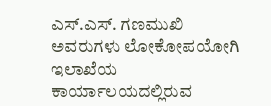ಎಸ್.ಎಸ್. ಗಣಮುಖಿ ಅವರುಗಳು ಲೋಕೋಪಯೋಗಿ ಇಲಾಖೆಯ ಕಾರ್ಯಾಲಯದಲ್ಲಿರುವ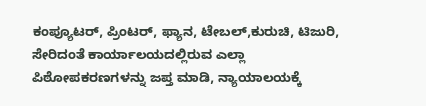ಕಂಪ್ಯೂಟರ್, ಪ್ರಿಂಟರ್, ಫ್ಯಾನ, ಟೇಬಲ್,ಕುರುಚಿ, ಟಿಜುರಿ, ಸೇರಿದಂತೆ ಕಾರ್ಯಾಲಯದಲ್ಲಿರುವ ಎಲ್ಲಾ ಪಿಠೋಪಕರಣಗಳನ್ನು ಜಪ್ತ ಮಾಡಿ, ನ್ಯಾಯಾಲಯಕ್ಕೆ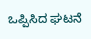ಒಪ್ಪಿಸಿದ ಘಟನೆ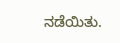ನಡೆಯಿತು.